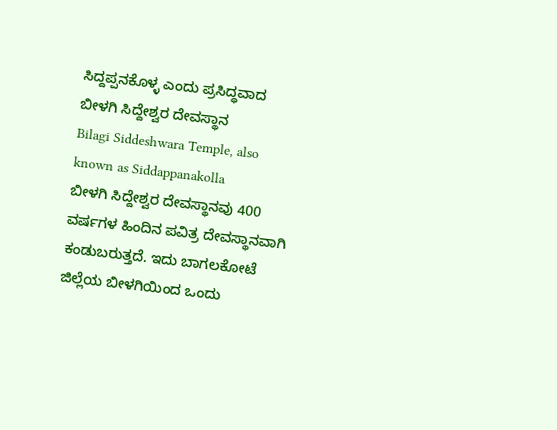ಸಿದ್ದಪ್ಪನಕೊಳ್ಳ ಎಂದು ಪ್ರಸಿದ್ಧವಾದ ಬೀಳಗಿ ಸಿದ್ದೇಶ್ವರ ದೇವಸ್ಥಾನ
Bilagi Siddeshwara Temple, also known as Siddappanakolla
ಬೀಳಗಿ ಸಿದ್ದೇಶ್ವರ ದೇವಸ್ಥಾನವು 400 ವರ್ಷಗಳ ಹಿಂದಿನ ಪವಿತ್ರ ದೇವಸ್ಥಾನವಾಗಿ ಕಂಡುಬರುತ್ತದೆ. ಇದು ಬಾಗಲಕೋಟೆ ಜಿಲ್ಲೆಯ ಬೀಳಗಿಯಿಂದ ಒಂದು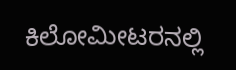ಕಿಲೋಮೀಟರನಲ್ಲಿ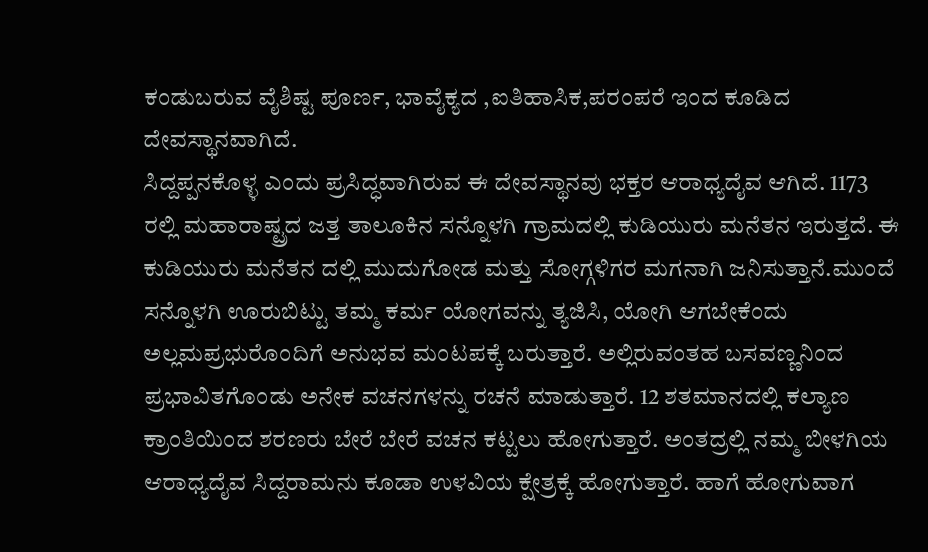ಕಂಡುಬರುವ ವೈಶಿಷ್ಟ ಪೂರ್ಣ, ಭಾವೈಕ್ಯದ ,ಐತಿಹಾಸಿಕ,ಪರಂಪರೆ ಇಂದ ಕೂಡಿದ ದೇವಸ್ಥಾನವಾಗಿದೆ.
ಸಿದ್ದಪ್ಪನಕೊಳ್ಳ ಎಂದು ಪ್ರಸಿದ್ಧವಾಗಿರುವ ಈ ದೇವಸ್ಥಾನವು ಭಕ್ತರ ಆರಾಧ್ಯದೈವ ಆಗಿದೆ. 1173 ರಲ್ಲಿ ಮಹಾರಾಷ್ಟ್ರದ ಜತ್ತ ತಾಲೂಕಿನ ಸನ್ನೊಳಗಿ ಗ್ರಾಮದಲ್ಲಿ ಕುಡಿಯುರು ಮನೆತನ ಇರುತ್ತದೆ. ಈ ಕುಡಿಯುರು ಮನೆತನ ದಲ್ಲಿ ಮುದುಗೋಡ ಮತ್ತು ಸೋಗ್ಗಳಿಗರ ಮಗನಾಗಿ ಜನಿಸುತ್ತಾನೆ.ಮುಂದೆ ಸನ್ನೊಳಗಿ ಊರುಬಿಟ್ಟು ತಮ್ಮ ಕರ್ಮ ಯೋಗವನ್ನು ತ್ಯಜಿಸಿ, ಯೋಗಿ ಆಗಬೇಕೆಂದು ಅಲ್ಲಮಪ್ರಭುರೊಂದಿಗೆ ಅನುಭವ ಮಂಟಪಕ್ಕೆ ಬರುತ್ತಾರೆ. ಅಲ್ಲಿರುವಂತಹ ಬಸವಣ್ಣನಿಂದ ಪ್ರಭಾವಿತಗೊಂಡು ಅನೇಕ ವಚನಗಳನ್ನು ರಚನೆ ಮಾಡುತ್ತಾರೆ. 12 ಶತಮಾನದಲ್ಲಿ ಕಲ್ಯಾಣ ಕ್ರಾಂತಿಯಿಂದ ಶರಣರು ಬೇರೆ ಬೇರೆ ವಚನ ಕಟ್ಟಲು ಹೋಗುತ್ತಾರೆ. ಅಂತದ್ರಲ್ಲಿ ನಮ್ಮ ಬೀಳಗಿಯ ಆರಾಧ್ಯದೈವ ಸಿದ್ದರಾಮನು ಕೂಡಾ ಉಳವಿಯ ಕ್ಷೇತ್ರಕ್ಕೆ ಹೋಗುತ್ತಾರೆ. ಹಾಗೆ ಹೋಗುವಾಗ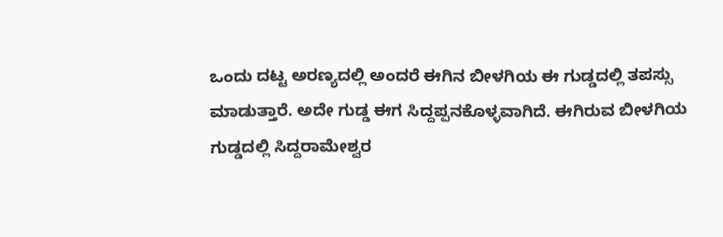ಒಂದು ದಟ್ಟ ಅರಣ್ಯದಲ್ಲಿ ಅಂದರೆ ಈಗಿನ ಬೀಳಗಿಯ ಈ ಗುಡ್ಡದಲ್ಲಿ ತಪಸ್ಸು ಮಾಡುತ್ತಾರೆ. ಅದೇ ಗುಡ್ಡ ಈಗ ಸಿದ್ದಪ್ಪನಕೊಳ್ಳವಾಗಿದೆ. ಈಗಿರುವ ಬೀಳಗಿಯ ಗುಡ್ಡದಲ್ಲಿ ಸಿದ್ದರಾಮೇಶ್ವರ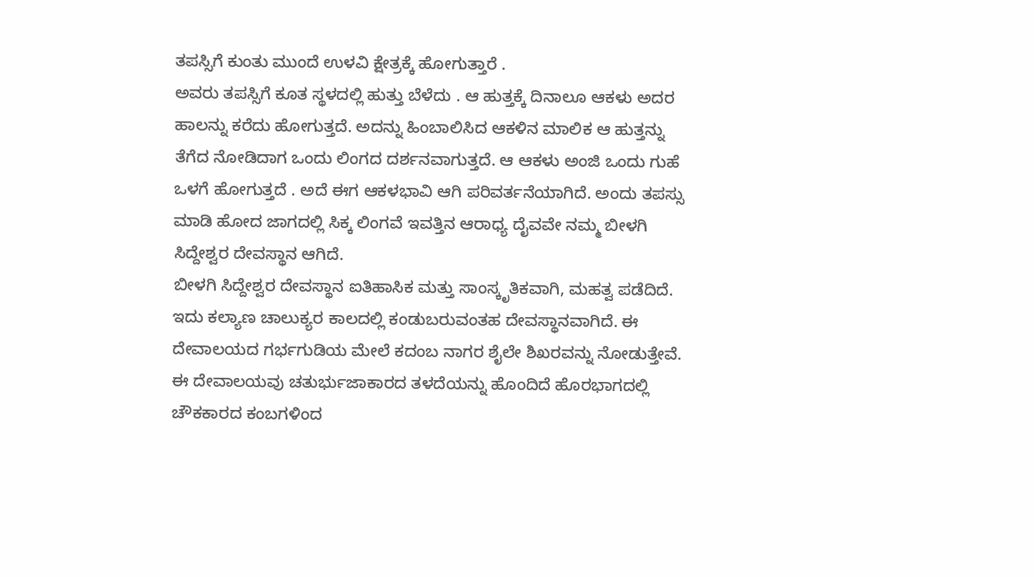ತಪಸ್ಸಿಗೆ ಕುಂತು ಮುಂದೆ ಉಳವಿ ಕ್ಷೇತ್ರಕ್ಕೆ ಹೋಗುತ್ತಾರೆ .
ಅವರು ತಪಸ್ಸಿಗೆ ಕೂತ ಸ್ಥಳದಲ್ಲಿ ಹುತ್ತು ಬೆಳೆದು . ಆ ಹುತ್ತಕ್ಕೆ ದಿನಾಲೂ ಆಕಳು ಅದರ ಹಾಲನ್ನು ಕರೆದು ಹೋಗುತ್ತದೆ. ಅದನ್ನು ಹಿಂಬಾಲಿಸಿದ ಆಕಳಿನ ಮಾಲಿಕ ಆ ಹುತ್ತನ್ನು ತೆಗೆದ ನೋಡಿದಾಗ ಒಂದು ಲಿಂಗದ ದರ್ಶನವಾಗುತ್ತದೆ. ಆ ಆಕಳು ಅಂಜಿ ಒಂದು ಗುಹೆ ಒಳಗೆ ಹೋಗುತ್ತದೆ . ಅದೆ ಈಗ ಆಕಳಭಾವಿ ಆಗಿ ಪರಿವರ್ತನೆಯಾಗಿದೆ. ಅಂದು ತಪಸ್ಸು ಮಾಡಿ ಹೋದ ಜಾಗದಲ್ಲಿ ಸಿಕ್ಕ ಲಿಂಗವೆ ಇವತ್ತಿನ ಆರಾಧ್ಯ ದೈವವೇ ನಮ್ಮ ಬೀಳಗಿ ಸಿದ್ದೇಶ್ವರ ದೇವಸ್ಥಾನ ಆಗಿದೆ.
ಬೀಳಗಿ ಸಿದ್ದೇಶ್ವರ ದೇವಸ್ಥಾನ ಐತಿಹಾಸಿಕ ಮತ್ತು ಸಾಂಸ್ಕೃತಿಕವಾಗಿ, ಮಹತ್ವ ಪಡೆದಿದೆ. ಇದು ಕಲ್ಯಾಣ ಚಾಲುಕ್ಯರ ಕಾಲದಲ್ಲಿ ಕಂಡುಬರುವಂತಹ ದೇವಸ್ಥಾನವಾಗಿದೆ. ಈ ದೇವಾಲಯದ ಗರ್ಭಗುಡಿಯ ಮೇಲೆ ಕದಂಬ ನಾಗರ ಶೈಲೇ ಶಿಖರವನ್ನು ನೋಡುತ್ತೇವೆ. ಈ ದೇವಾಲಯವು ಚತುರ್ಭುಜಾಕಾರದ ತಳದೆಯನ್ನು ಹೊಂದಿದೆ ಹೊರಭಾಗದಲ್ಲಿ ಚೌಕಕಾರದ ಕಂಬಗಳಿಂದ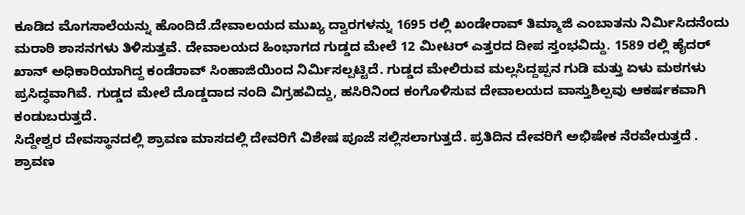ಕೂಡಿದ ಮೊಗಸಾಲೆಯನ್ನು ಹೊಂದಿದೆ.ದೇವಾಲಯದ ಮುಖ್ಯ ದ್ವಾರಗಳನ್ನು 1695 ರಲ್ಲಿ ಖಂಡೇರಾವ್ ತಿಮ್ಮಾಜಿ ಎಂಬಾತನು ನಿರ್ಮಿಸಿದನೆಂದು ಮರಾಠಿ ಶಾಸನಗಳು ತಿಳಿಸುತ್ತವೆ. ದೇವಾಲಯದ ಹಿಂಭಾಗದ ಗುಡ್ಡದ ಮೇಲೆ 12 ಮೀಟರ್ ಎತ್ತರದ ದೀಪ ಸ್ತಂಭವಿದ್ದು. 1589 ರಲ್ಲಿ ಹೈದರ್ ಖಾನ್ ಅಧಿಕಾರಿಯಾಗಿದ್ದ ಕಂಡೆರಾವ್ ಸಿಂಹಾಜಿಯಿಂದ ನಿರ್ಮಿಸಲ್ಪಟ್ಟಿದೆ. ಗುಡ್ಡದ ಮೇಲಿರುವ ಮಲ್ಲಸಿದ್ದಪ್ಪನ ಗುಡಿ ಮತ್ತು ಏಳು ಮಠಗಳು ಪ್ರಸಿದ್ಧವಾಗಿವೆ. ಗುಡ್ಡದ ಮೇಲೆ ದೊಡ್ಡದಾದ ನಂದಿ ವಿಗ್ರಹವಿದ್ದು, ಹಸಿರಿನಿಂದ ಕಂಗೊಳಿಸುವ ದೇವಾಲಯದ ವಾಸ್ತುಶಿಲ್ಪವು ಆಕರ್ಷಕವಾಗಿ ಕಂಡುಬರುತ್ತದೆ.
ಸಿದ್ದೇಶ್ವರ ದೇವಸ್ಥಾನದಲ್ಲಿ ಶ್ರಾವಣ ಮಾಸದಲ್ಲಿ ದೇವರಿಗೆ ವಿಶೇಷ ಪೂಜೆ ಸಲ್ಲಿಸಲಾಗುತ್ತದೆ. ಪ್ರತಿದಿನ ದೇವರಿಗೆ ಅಭಿಷೇಕ ನೆರವೇರುತ್ತದೆ . ಶ್ರಾವಣ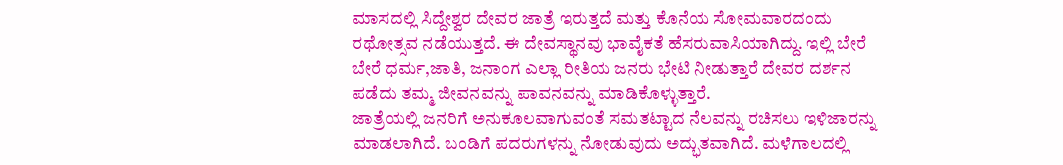ಮಾಸದಲ್ಲಿ ಸಿದ್ದೇಶ್ವರ ದೇವರ ಜಾತ್ರೆ ಇರುತ್ತದೆ ಮತ್ತು ಕೊನೆಯ ಸೋಮವಾರದಂದು ರಥೋತ್ಸವ ನಡೆಯುತ್ತದೆ. ಈ ದೇವಸ್ಥಾನವು ಭಾವೈಕತೆ ಹೆಸರುವಾಸಿಯಾಗಿದ್ದು. ಇಲ್ಲಿ ಬೇರೆ ಬೇರೆ ಧರ್ಮ,ಜಾತಿ, ಜನಾಂಗ ಎಲ್ಲಾ ರೀತಿಯ ಜನರು ಭೇಟಿ ನೀಡುತ್ತಾರೆ ದೇವರ ದರ್ಶನ ಪಡೆದು ತಮ್ಮ ಜೀವನವನ್ನು ಪಾವನವನ್ನು ಮಾಡಿಕೊಳ್ಳುತ್ತಾರೆ.
ಜಾತ್ರೆಯಲ್ಲಿ ಜನರಿಗೆ ಅನುಕೂಲವಾಗುವಂತೆ ಸಮತಟ್ಟಾದ ನೆಲವನ್ನು ರಚಿಸಲು ಇಳಿಜಾರನ್ನು ಮಾಡಲಾಗಿದೆ. ಬಂಡಿಗೆ ಪದರುಗಳನ್ನು ನೋಡುವುದು ಅದ್ಭುತವಾಗಿದೆ. ಮಳೆಗಾಲದಲ್ಲಿ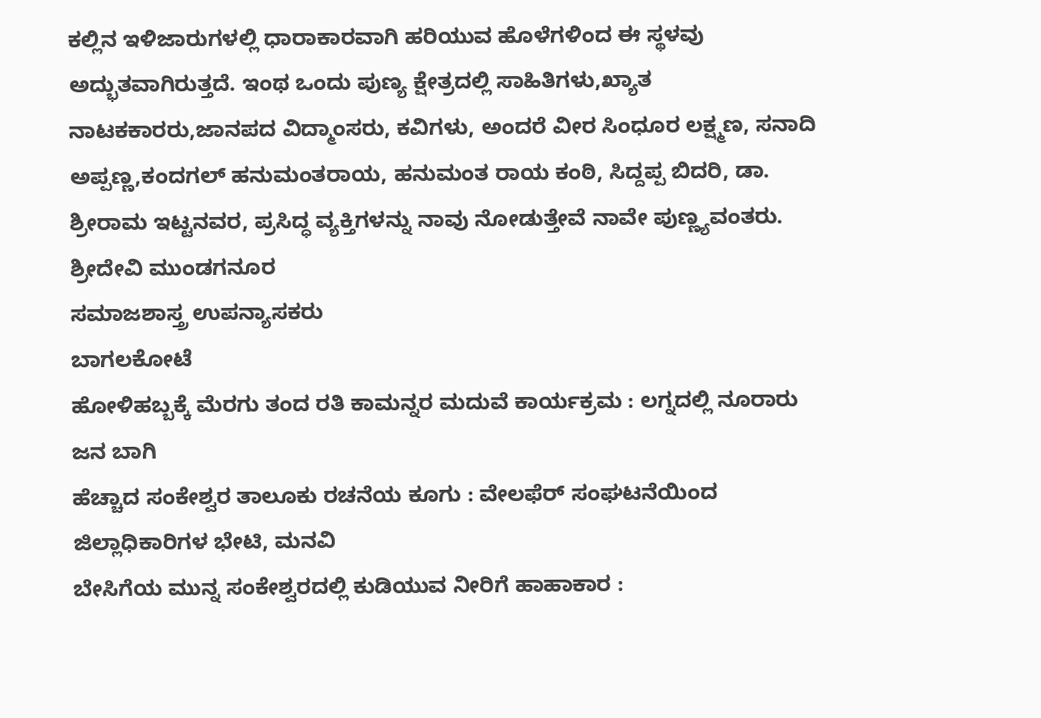ಕಲ್ಲಿನ ಇಳಿಜಾರುಗಳಲ್ಲಿ ಧಾರಾಕಾರವಾಗಿ ಹರಿಯುವ ಹೊಳೆಗಳಿಂದ ಈ ಸ್ಥಳವು ಅದ್ಭುತವಾಗಿರುತ್ತದೆ. ಇಂಥ ಒಂದು ಪುಣ್ಯ ಕ್ಷೇತ್ರದಲ್ಲಿ ಸಾಹಿತಿಗಳು,ಖ್ಯಾತ ನಾಟಕಕಾರರು,ಜಾನಪದ ವಿದ್ಮಾಂಸರು, ಕವಿಗಳು, ಅಂದರೆ ವೀರ ಸಿಂಧೂರ ಲಕ್ಷ್ಮಣ, ಸನಾದಿ ಅಪ್ಪಣ್ಣ,ಕಂದಗಲ್ ಹನುಮಂತರಾಯ, ಹನುಮಂತ ರಾಯ ಕಂಠಿ, ಸಿದ್ದಪ್ಪ ಬಿದರಿ, ಡಾ. ಶ್ರೀರಾಮ ಇಟ್ಟನವರ, ಪ್ರಸಿದ್ಧ ವ್ಯಕ್ತಿಗಳನ್ನು ನಾವು ನೋಡುತ್ತೇವೆ ನಾವೇ ಪುಣ್ಣ್ಯವಂತರು.
ಶ್ರೀದೇವಿ ಮುಂಡಗನೂರ
ಸಮಾಜಶಾಸ್ತ್ರ ಉಪನ್ಯಾಸಕರು
ಬಾಗಲಕೋಟೆ
ಹೋಳಿಹಬ್ಬಕ್ಕೆ ಮೆರಗು ತಂದ ರತಿ ಕಾಮನ್ನರ ಮದುವೆ ಕಾರ್ಯಕ್ರಮ : ಲಗ್ನದಲ್ಲಿ ನೂರಾರು ಜನ ಬಾಗಿ
ಹೆಚ್ಚಾದ ಸಂಕೇಶ್ವರ ತಾಲೂಕು ರಚನೆಯ ಕೂಗು : ವೇಲಫೆರ್ ಸಂಘಟನೆಯಿಂದ ಜಿಲ್ಲಾಧಿಕಾರಿಗಳ ಭೇಟಿ, ಮನವಿ
ಬೇಸಿಗೆಯ ಮುನ್ನ ಸಂಕೇಶ್ವರದಲ್ಲಿ ಕುಡಿಯುವ ನೀರಿಗೆ ಹಾಹಾಕಾರ :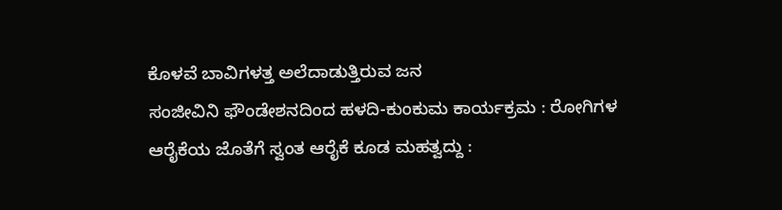ಕೊಳವೆ ಬಾವಿಗಳತ್ತ ಅಲೆದಾಡುತ್ತಿರುವ ಜನ
ಸಂಜೀವಿನಿ ಫೌಂಡೇಶನದಿಂದ ಹಳದಿ-ಕುಂಕುಮ ಕಾರ್ಯಕ್ರಮ : ರೋಗಿಗಳ ಆರೈಕೆಯ ಜೊತೆಗೆ ಸ್ವಂತ ಆರೈಕೆ ಕೂಡ ಮಹತ್ವದ್ದು :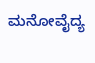ಮನೋವೈದ್ಯ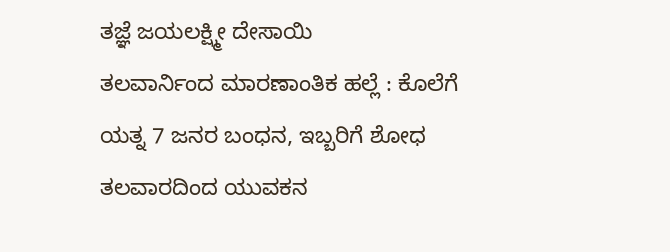ತಜ್ಞೆ ಜಯಲಕ್ಷ್ಮೀ ದೇಸಾಯಿ
ತಲವಾರ್ನಿಂದ ಮಾರಣಾಂತಿಕ ಹಲ್ಲೆ : ಕೊಲೆಗೆ ಯತ್ನ 7 ಜನರ ಬಂಧನ, ಇಬ್ಬರಿಗೆ ಶೋಧ
ತಲವಾರದಿಂದ ಯುವಕನ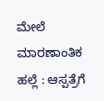ಮೇಲೆ ಮಾರಣಾಂತಿಕ ಹಲ್ಲೆ : ಆಸ್ಪತ್ರೆಗೆ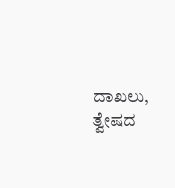ದಾಖಲು, ತ್ವೇಷದ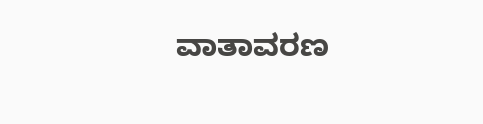ವಾತಾವರಣ